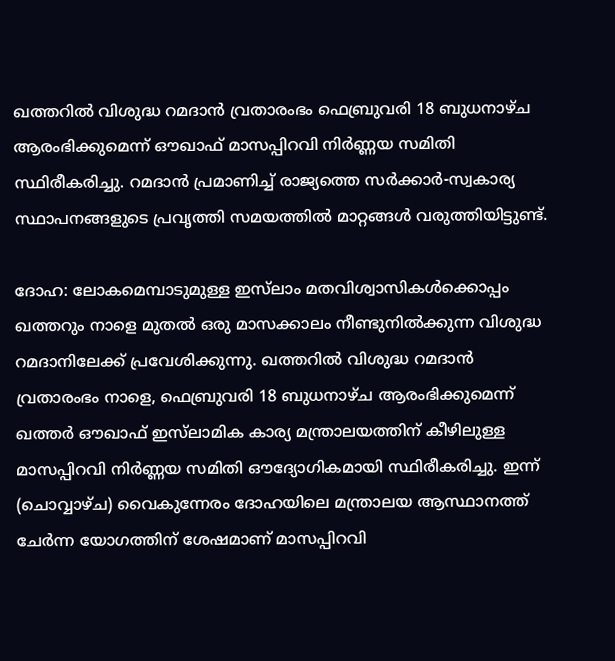ഖത്തറിൽ വിശുദ്ധ റമദാൻ വ്രതാരംഭം ഫെബ്രുവരി 18 ബുധനാഴ്ച ആരംഭിക്കുമെന്ന് ഔഖാഫ് മാസപ്പിറവി നിർണ്ണയ സമിതി സ്ഥിരീകരിച്ചു. റമദാൻ പ്രമാണിച്ച് രാജ്യത്തെ സർക്കാർ-സ്വകാര്യ സ്ഥാപനങ്ങളുടെ പ്രവൃത്തി സമയത്തിൽ മാറ്റങ്ങൾ വരുത്തിയിട്ടുണ്ട്.

ദോഹ: ലോകമെമ്പാടുമുള്ള ഇസ്‌ലാം മതവിശ്വാസികൾക്കൊപ്പം ഖത്തറും നാളെ മുതൽ ഒരു മാസക്കാലം നീണ്ടുനിൽക്കുന്ന വിശുദ്ധ റമദാനിലേക്ക് പ്രവേശിക്കുന്നു. ഖത്തറിൽ വിശുദ്ധ റമദാൻ വ്രതാരംഭം നാളെ, ഫെബ്രുവരി 18 ബുധനാഴ്ച ആരംഭിക്കുമെന്ന് ഖത്തർ ഔഖാഫ് ഇസ്‌ലാമിക കാര്യ മന്ത്രാലയത്തിന് കീഴിലുള്ള മാസപ്പിറവി നിർണ്ണയ സമിതി ഔദ്യോഗികമായി സ്ഥിരീകരിച്ചു. ഇന്ന് (ചൊവ്വാഴ്ച) വൈകുന്നേരം ദോഹയിലെ മന്ത്രാലയ ആസ്ഥാനത്ത് ചേർന്ന യോഗത്തിന് ശേഷമാണ് മാസപ്പിറവി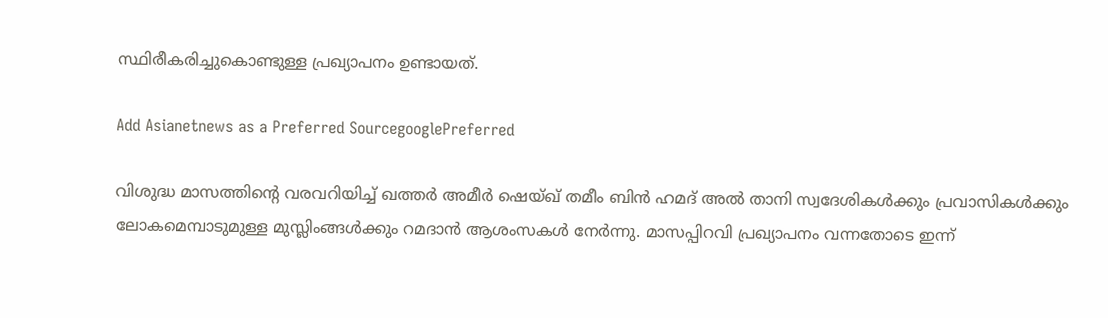സ്ഥിരീകരിച്ചുകൊണ്ടുള്ള പ്രഖ്യാപനം ഉണ്ടായത്.

Add Asianetnews as a Preferred SourcegooglePreferred

വിശുദ്ധ മാസത്തിന്റെ വരവറിയിച്ച് ഖത്തർ അമീർ ഷെയ്ഖ് തമീം ബിൻ ഹമദ് അൽ താനി സ്വദേശികൾക്കും പ്രവാസികൾക്കും ലോകമെമ്പാടുമുള്ള മുസ്ലിംങ്ങൾക്കും റമദാൻ ആശംസകൾ നേർന്നു. മാസപ്പിറവി പ്രഖ്യാപനം വന്നതോടെ ഇന്ന്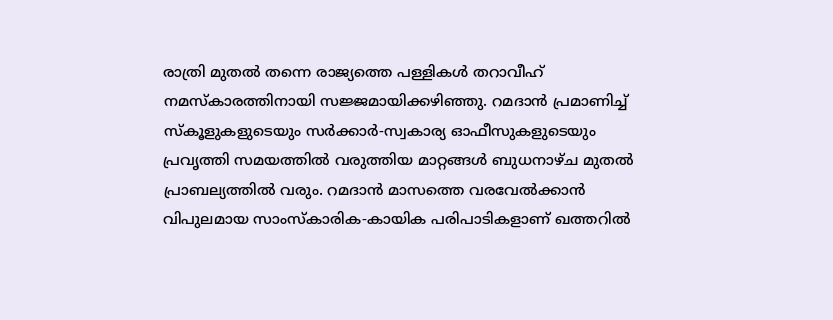രാത്രി മുതൽ തന്നെ രാജ്യത്തെ പള്ളികൾ തറാവീഹ് നമസ്കാരത്തിനായി സജ്ജമായിക്കഴിഞ്ഞു. റമദാൻ പ്രമാണിച്ച് സ്കൂളുകളുടെയും സർക്കാർ-സ്വകാര്യ ഓഫീസുകളുടെയും പ്രവൃത്തി സമയത്തിൽ വരുത്തിയ മാറ്റങ്ങൾ ബുധനാഴ്ച മുതൽ പ്രാബല്യത്തിൽ വരും. റമദാൻ മാസത്തെ വരവേൽക്കാൻ വിപുലമായ സാംസ്‌കാരിക-കായിക പരിപാടികളാണ് ഖത്തറിൽ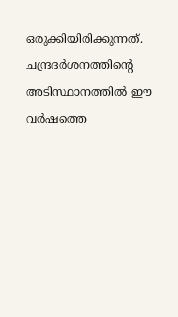ഒരുക്കിയിരിക്കുന്നത്. ചന്ദ്രദർശനത്തിന്റെ അടിസ്ഥാനത്തിൽ ഈ വർഷത്തെ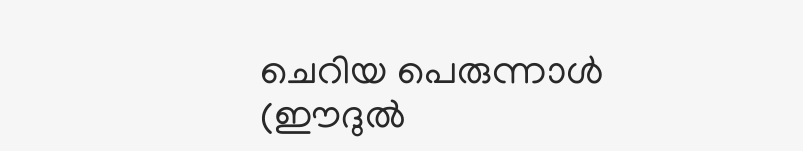ചെറിയ പെരുന്നാൾ (ഈദുൽ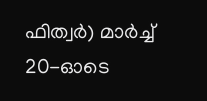ഫിത്വർ) മാർച്ച് 20-ഓടെ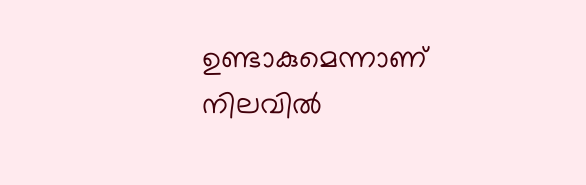ഉണ്ടാകുമെന്നാണ് നിലവിൽ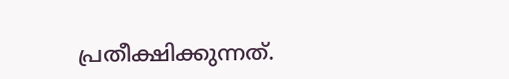പ്രതീക്ഷിക്കുന്നത്.